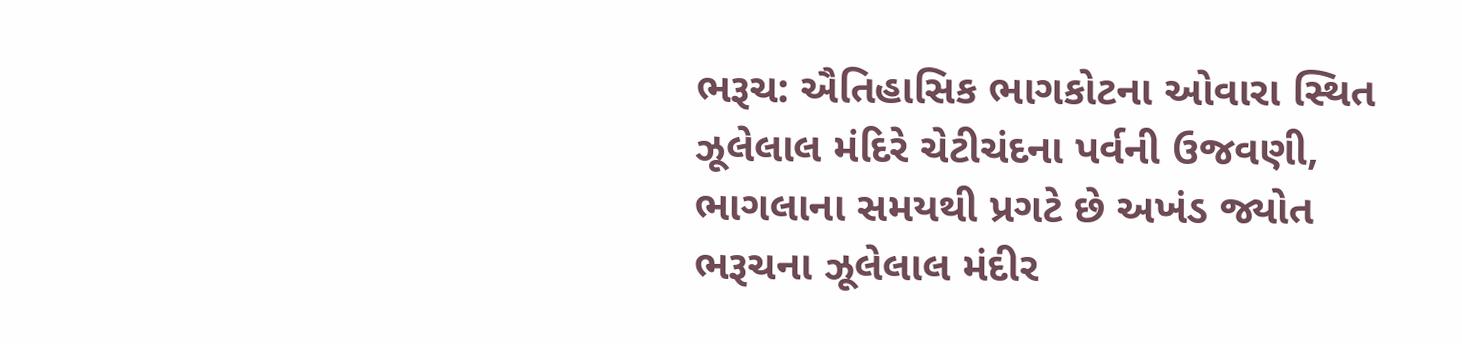ભરૂચ: ઐતિહાસિક ભાગકોટના ઓવારા સ્થિત ઝૂલેલાલ મંદિરે ચેટીચંદના પર્વની ઉજવણી, ભાગલાના સમયથી પ્રગટે છે અખંડ જ્યોત
ભરૂચના ઝૂલેલાલ મંદીર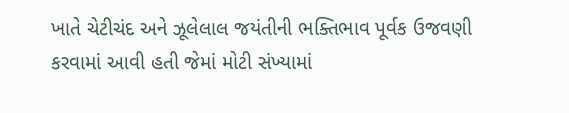ખાતે ચેટીચંદ અને ઝૂલેલાલ જયંતીની ભક્તિભાવ પૂર્વક ઉજવણી કરવામાં આવી હતી જેમાં મોટી સંખ્યામાં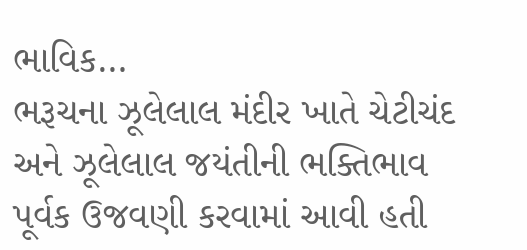ભાવિક…
ભરૂચના ઝૂલેલાલ મંદીર ખાતે ચેટીચંદ અને ઝૂલેલાલ જયંતીની ભક્તિભાવ પૂર્વક ઉજવણી કરવામાં આવી હતી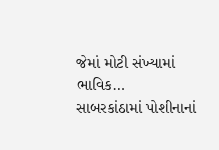જેમાં મોટી સંખ્યામાં ભાવિક…
સાબરકાંઠામાં પોશીનાનાં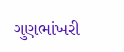ગુણભાંખરી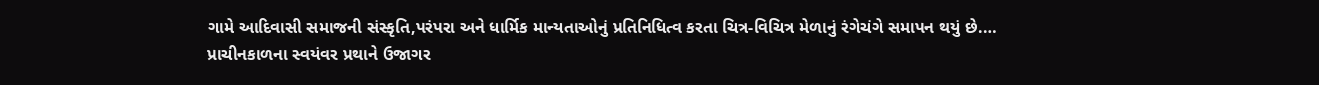ગામે આદિવાસી સમાજની સંસ્કૃતિ,પરંપરા અને ધાર્મિક માન્યતાઓનું પ્રતિનિધિત્વ કરતા ચિત્ર-વિચિત્ર મેળાનું રંગેચંગે સમાપન થયું છે.…
પ્રાચીનકાળના સ્વયંવર પ્રથાને ઉજાગર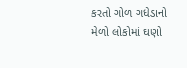કરતો ગોળ ગધેડાનો મેળો લોકોમાં ઘણો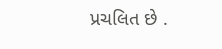પ્રચલિત છે .